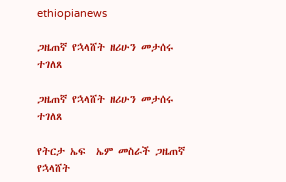ethiopianews

ጋዜጠኛ የኋላሸት ዘሪሁን መታሰሩ ተገለጸ

ጋዜጠኛ የኋላሸት ዘሪሁን መታሰሩ ተገለጸ

የትርታ ኤፍ  ኤም መስራች ጋዜጠኛ የኋላሸት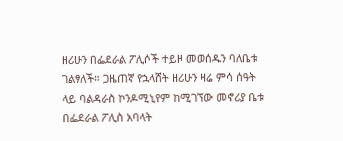ዘሪሁን በፌደራል ፖሊሶች ተይዞ መወሰዱን ባለቤቱ ገልፃለች። ጋዜጠኛ የኋላሸት ዘሪሁን ዛሬ ምሳ ሰዓት ላይ ባልዳራስ ኮንዶሚኒየም ከሚገኘው መኖሪያ ቤቱ በፌደራል ፖሊስ አባላት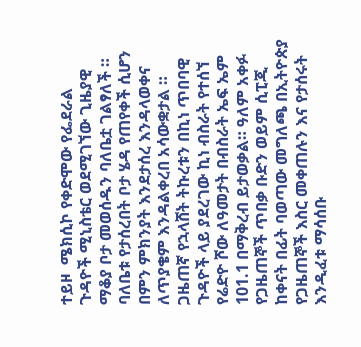ተይዞ  ሜክሲኮ የቀድሞው የፌደራል ጉዳዮች ሚኒስቴር ወደሚገኘው ጊዜያዊ ማቆያ ቦታ መወሰዱን ባለቤቷ ገልፃለች ። ባለቤቱ የታሰረበት ቦታ ሄዳ የጠየቀች ሲሆን በምን ምክንያት እንደታሰረ እንዳላወቀና ለጥያቄም እንዳልቀረበ አሳውቋታል ። ጋዜጠኛ የኋላሸት ትኩረቱን በኪነ ጥበባዊ ጉዳዮች ላይ ያደረገው ኪነ ብስራት የተሰኘ የሬድዮ ሾው ለዓመታት በብስራት ኤፍ ኤም 101.1 በማቅረብ ይታወቃል። ዓለም አቀፉ የጋዜጠኞች ጥበቃ ቡድን ወይም ሲፒጂ ከቀናት በፊት ባወጣው መግለጫ በኢትዮጵያ የጋዜጠኞች እስር መቀጠሉን እና የታሰሩት እንዲፈቱ ማሳሰቡ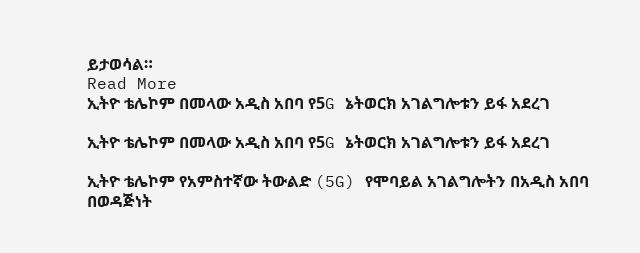ይታወሳል።
Read More
ኢትዮ ቴሌኮም በመላው አዲስ አበባ የ5G ኔትወርክ አገልግሎቱን ይፋ አደረገ

ኢትዮ ቴሌኮም በመላው አዲስ አበባ የ5G ኔትወርክ አገልግሎቱን ይፋ አደረገ

ኢትዮ ቴሌኮም የአምስተኛው ትውልድ (5G) የሞባይል አገልግሎትን በአዲስ አበባ በወዳጅነት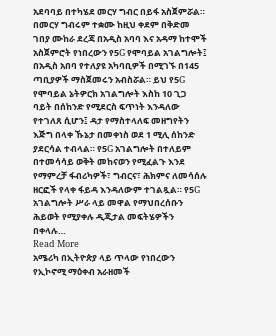አደባባይ በተካሄደ መርሃ ግብር በይፋ አስጀምሯል። በመርሃ ግብሩም ተቋሙ ከዚህ ቀደም በቅድመ ገበያ ሙከራ ደረጃ በአዲስ አባባ እና አዳማ ከተሞች አስጀምሮት የነበረውን የ5G የሞባይል አገልግሎት፤ በአዲስ አበባ የተለያዩ አካባቢዎች በሚገኙ በ145 ጣቢያዎች ማስጀመሩን አብስሯል። ይህ የ5G የሞባይል ኔትዎርክ አገልግሎት እስከ 10 ጊጋ ባይት በሰከንድ የሚደርስ ፍጥነት እንዳለው የተገለጸ ሲሆን፤ ዳታ የማስተላለፍ መዘግየትን እጅግ በላቀ ኹኔታ በመቀነስ ወደ 1 ሚሊ ሰከንድ ያደርሳል ተብላል። የ5G አገልግሎት በተለይም በተመሳሳይ ወቅት መከናወን የሚፈልጉ እንደ የማምረቻ ፋብሪካዎች፣ ግብርና፣ ሕክምና ለመሳሰሉ ዘርፎች የላቀ ፋይዳ እንዳለውም ተገልጿል። የ5G አገልግሎት ሥራ ላይ መዋል የማህበረሰቡን ሕይወት የሚያቀሉ ዲጂታል መፍትሄዎችን በቀላሉ…
Read More
አሜሪካ በኢትዮጵያ ላይ ጥላው የነበረውን የኢኮኖሚ ማዕቀብ አራዘመች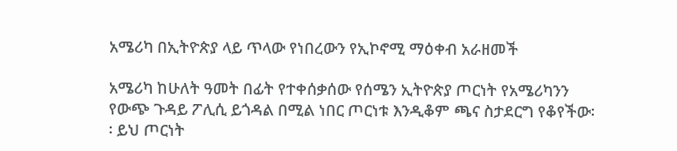አሜሪካ በኢትዮጵያ ላይ ጥላው የነበረውን የኢኮኖሚ ማዕቀብ አራዘመች

አሜሪካ ከሁለት ዓመት በፊት የተቀሰቃሰው የሰሜን ኢትዮጵያ ጦርነት የአሜሪካንን የውጭ ጉዳይ ፖሊሲ ይጎዳል በሚል ነበር ጦርነቱ እንዲቆም ጫና ስታደርግ የቆየችው፡፡ ይህ ጦርነት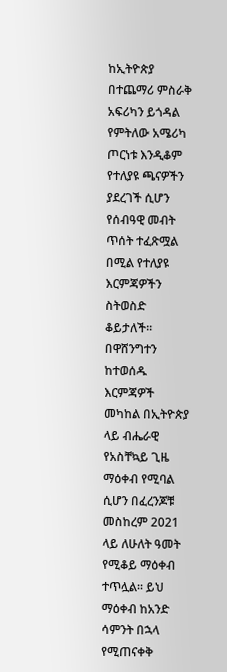ከኢትዮጵያ በተጨማሪ ምስራቅ አፍሪካን ይጎዳል የምትለው አሜሪካ ጦርነቱ እንዲቆም የተለያዩ ጫናዎችን ያደረገች ሲሆን የሰብዓዊ መብት ጥሰት ተፈጽሟል በሚል የተለያዩ እርምጃዎችን ስትወስድ ቆይታለች፡፡ በዋሸንግተን ከተወሰዱ እርምጃዎች መካከል በኢትዮጵያ ላይ ብሔራዊ የአስቸኳይ ጊዜ ማዕቀብ የሚባል ሲሆን በፈረንጆቹ መስከረም 2021 ላይ ለሁለት ዓመት የሚቆይ ማዕቀብ ተጥሏል፡፡ ይህ ማዕቀብ ከአንድ ሳምንት በኋላ የሚጠናቀቅ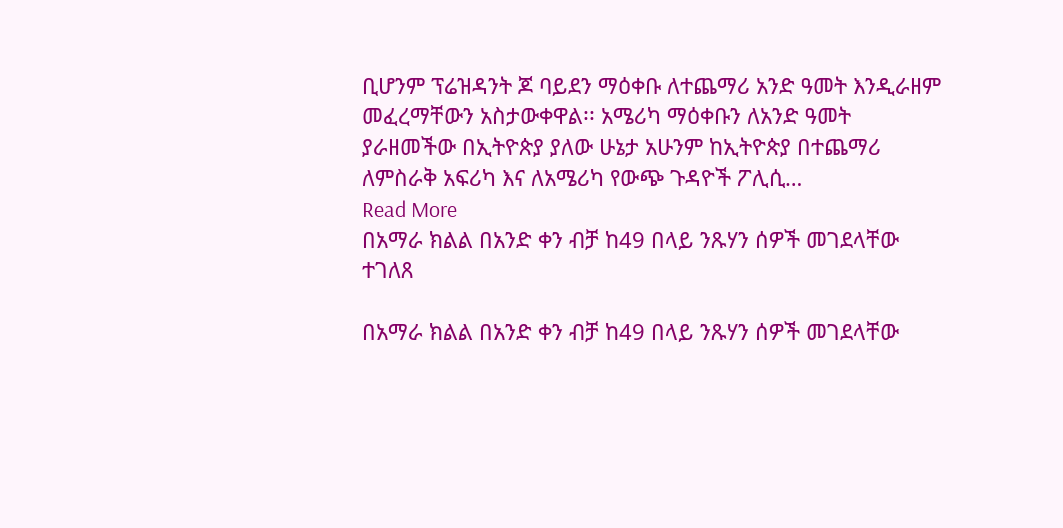ቢሆንም ፕሬዝዳንት ጆ ባይደን ማዕቀቡ ለተጨማሪ አንድ ዓመት እንዲራዘም መፈረማቸውን አስታውቀዋል፡፡ አሜሪካ ማዕቀቡን ለአንድ ዓመት ያራዘመችው በኢትዮጵያ ያለው ሁኔታ አሁንም ከኢትዮጵያ በተጨማሪ ለምስራቅ አፍሪካ እና ለአሜሪካ የውጭ ጉዳዮች ፖሊሲ…
Read More
በአማራ ክልል በአንድ ቀን ብቻ ከ49 በላይ ንጹሃን ሰዎች መገደላቸው ተገለጸ

በአማራ ክልል በአንድ ቀን ብቻ ከ49 በላይ ንጹሃን ሰዎች መገደላቸው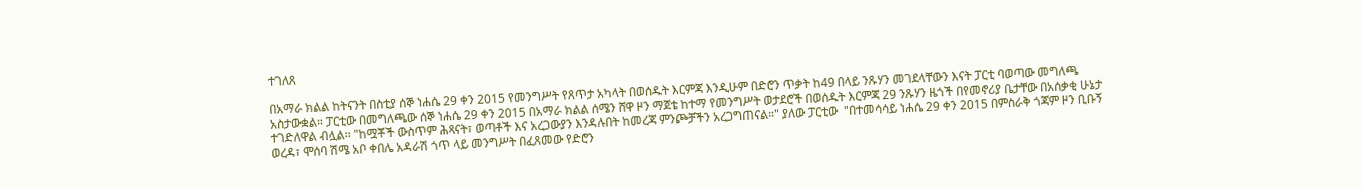ተገለጸ

በአማራ ክልል ከትናንት በስቲያ ሰኞ ነሐሴ 29 ቀን 2015 የመንግሥት የጸጥታ አካላት በወሰዱት እርምጃ እንዲሁም በድሮን ጥቃት ከ49 በላይ ንጹሃን መገደላቸውን እናት ፓርቲ ባወጣው መግለጫ አስታውቋል። ፓርቲው በመግለጫው ሰኞ ነሐሴ 29 ቀን 2015 በአማራ ክልል ሰሜን ሸዋ ዞን ማጀቴ ከተማ የመንግሥት ወታደሮች በወሰዱት እርምጃ 29 ንጹሃን ዜጎች በየመኖሪያ ቤታቸው በአሰቃቂ ሁኔታ ተገድለዋል ብሏል፡፡ "ከሟቾች ውስጥም ሕጻናት፣ ወጣቶች እና አረጋውያን እንዳሉበት ከመረጃ ምንጮቻችን አረጋግጠናል።" ያለው ፓርቲው  "በተመሳሳይ ነሐሴ 29 ቀን 2015 በምስራቅ ጎጃም ዞን ቢቡኝ ወረዳ፣ ሞሰባ ሽሜ አቦ ቀበሌ አዳራሽ ጎጥ ላይ መንግሥት በፈጸመው የድሮን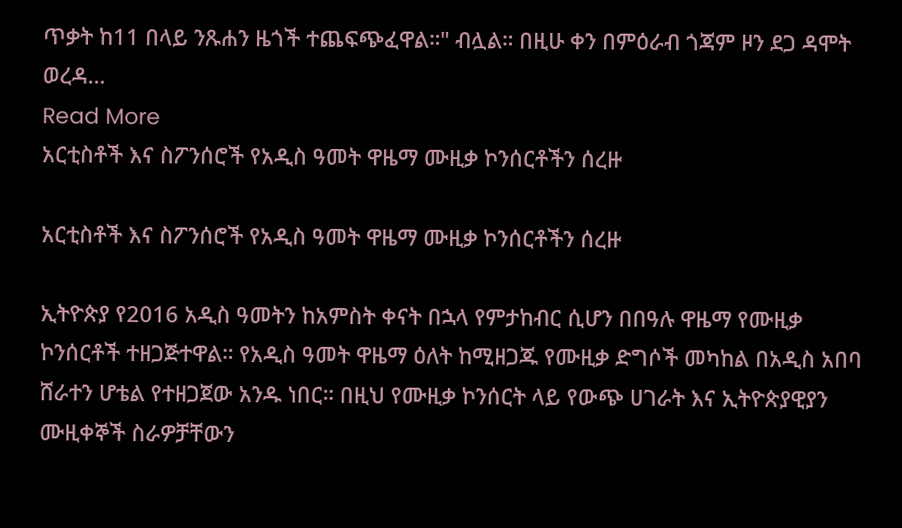ጥቃት ከ11 በላይ ንጹሐን ዜጎች ተጨፍጭፈዋል።" ብሏል። በዚሁ ቀን በምዕራብ ጎጃም ዞን ደጋ ዳሞት ወረዳ…
Read More
አርቲስቶች እና ስፖንሰሮች የአዲስ ዓመት ዋዜማ ሙዚቃ ኮንሰርቶችን ሰረዙ

አርቲስቶች እና ስፖንሰሮች የአዲስ ዓመት ዋዜማ ሙዚቃ ኮንሰርቶችን ሰረዙ

ኢትዮጵያ የ2016 አዲስ ዓመትን ከአምስት ቀናት በኋላ የምታከብር ሲሆን በበዓሉ ዋዜማ የሙዚቃ ኮንሰርቶች ተዘጋጅተዋል። የአዲስ ዓመት ዋዜማ ዕለት ከሚዘጋጁ የሙዚቃ ድግሶች መካከል በአዲስ አበባ ሸራተን ሆቴል የተዘጋጀው አንዱ ነበር። በዚህ የሙዚቃ ኮንሰርት ላይ የውጭ ሀገራት እና ኢትዮጵያዊያን ሙዚቀኞች ስራዎቻቸውን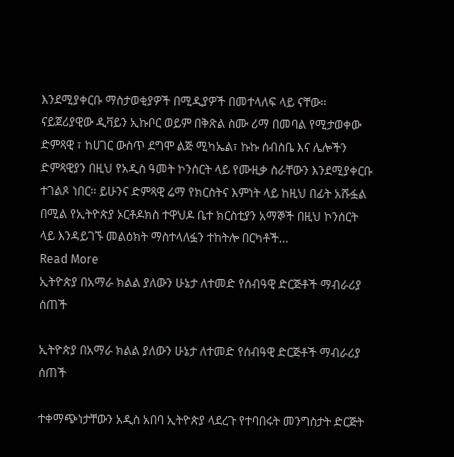እንደሚያቀርቡ ማስታወቂያዎች በሚዲያዎች በመተላለፍ ላይ ናቸው። ናይጀሪያዊው ዲቫይን ኢኩቦር ወይም በቅጽል ስሙ ሪማ በመባል የሚታወቀው ድምጻዊ ፣ ከሀገር ውስጥ ደግሞ ልጅ ሚካኤል፣ ኩኩ ሰብስቤ እና ሌሎችን ድምጻዊያን በዚህ የአዲስ ዓመት ኮንሰርት ላይ የሙዚቃ ስራቸውን እንደሚያቀርቡ ተገልጾ ነበር። ይሁንና ድምጻዊ ሬማ የክርስትና እምነት ላይ ከዚህ በፊት አሹፏል በሚል የኢትዮጵያ ኦርቶዶክስ ተዋህዶ ቤተ ክርስቲያን አማኞች በዚህ ኮንሰርት ላይ እንዳይገኙ መልዕክት ማስተላለፏን ተከትሎ በርካቶች…
Read More
ኢትዮጵያ በአማራ ክልል ያለውን ሁኔታ ለተመድ የሰብዓዊ ድርጅቶች ማብራሪያ ሰጠች

ኢትዮጵያ በአማራ ክልል ያለውን ሁኔታ ለተመድ የሰብዓዊ ድርጅቶች ማብራሪያ ሰጠች

ተቀማጭነታቸውን አዲስ አበባ ኢትዮጵያ ላደረጉ የተባበሩት መንግስታት ድርጅት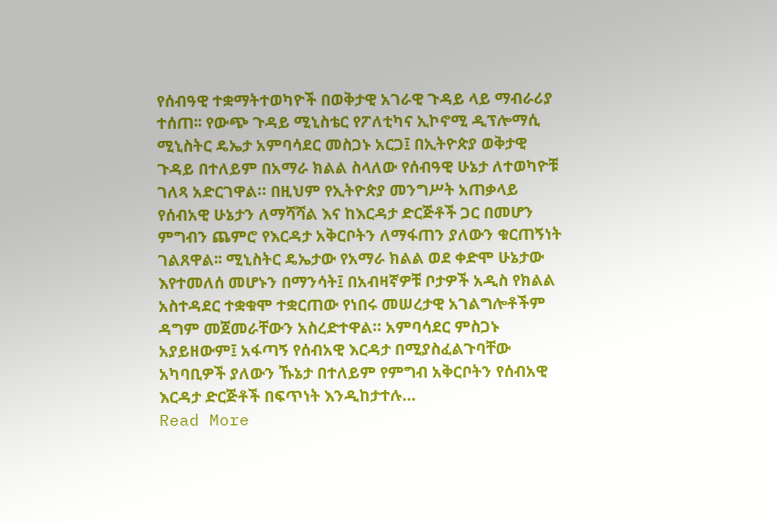የሰብዓዊ ተቋማትተወካዮች በወቅታዊ አገራዊ ጉዳይ ላይ ማብራሪያ ተሰጠ፡፡ የውጭ ጉዳይ ሚኒስቴር የፖለቲካና ኢኮኖሚ ዲፕሎማሲ ሚኒስትር ዴኤታ አምባሳደር መስጋኑ አርጋ፤ በኢትዮጵያ ወቅታዊ ጉዳይ በተለይም በአማራ ክልል ስላለው የሰብዓዊ ሁኔታ ለተወካዮቹ ገለጻ አድርገዋል። በዚህም የኢትዮጵያ መንግሥት አጠቃላይ የሰብአዊ ሁኔታን ለማሻሻል እና ከእርዳታ ድርጅቶች ጋር በመሆን ምግብን ጨምሮ የእርዳታ አቅርቦትን ለማፋጠን ያለውን ቁርጠኝነት ገልጸዋል፡፡ ሚኒስትር ዴኤታው የአማራ ክልል ወደ ቀድሞ ሁኔታው እየተመለሰ መሆኑን በማንሳት፤ በአብዛኛዎቹ ቦታዎች አዲስ የክልል አስተዳደር ተቋቁሞ ተቋርጠው የነበሩ መሠረታዊ አገልግሎቶችም ዳግም መጀመራቸውን አስረድተዋል። አምባሳደር ምስጋኑ አያይዘውም፤ አፋጣኝ የሰብአዊ እርዳታ በሚያስፈልጉባቸው አካባቢዎች ያለውን ኹኔታ በተለይም የምግብ አቅርቦትን የሰብአዊ እርዳታ ድርጅቶች በፍጥነት እንዲከታተሉ…
Read More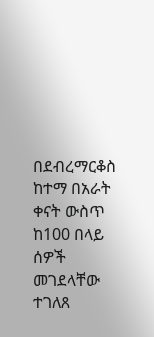በደብረማርቆስ ከተማ በአራት ቀናት ውስጥ ከ100 በላይ ሰዎች መገደላቸው ተገለጸ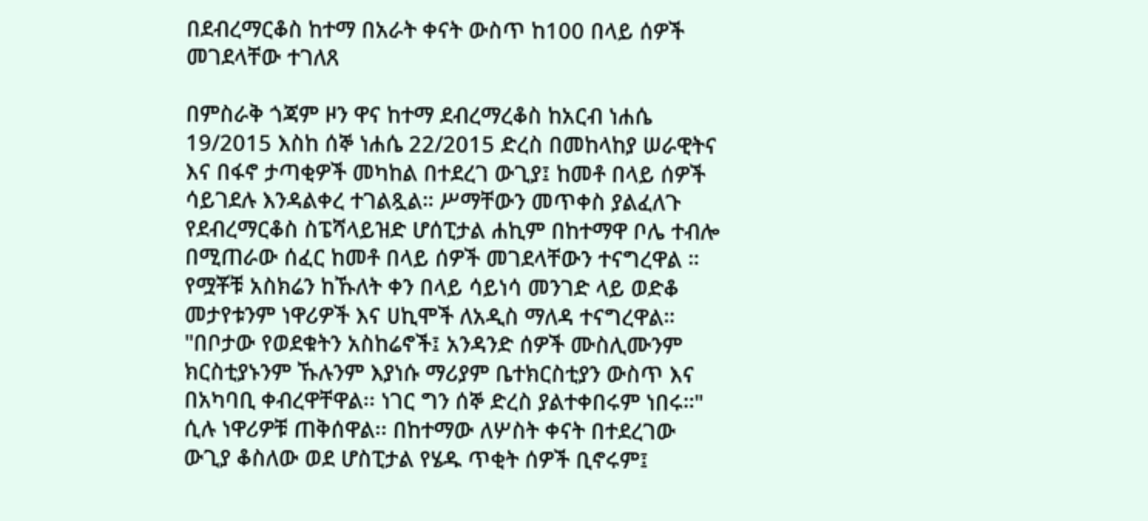በደብረማርቆስ ከተማ በአራት ቀናት ውስጥ ከ100 በላይ ሰዎች መገደላቸው ተገለጸ

በምስራቅ ጎጃም ዞን ዋና ከተማ ደብረማረቆስ ከአርብ ነሐሴ 19/2015 እስከ ሰኞ ነሐሴ 22/2015 ድረስ በመከላከያ ሠራዊትና እና በፋኖ ታጣቂዎች መካከል በተደረገ ውጊያ፤ ከመቶ በላይ ሰዎች ሳይገደሉ እንዳልቀረ ተገልጿል። ሥማቸውን መጥቀስ ያልፈለጉ የደብረማርቆስ ስፔሻላይዝድ ሆሰፒታል ሐኪም በከተማዋ ቦሌ ተብሎ በሚጠራው ሰፈር ከመቶ በላይ ሰዎች መገደላቸውን ተናግረዋል ። የሟቾቹ አስክሬን ከኹለት ቀን በላይ ሳይነሳ መንገድ ላይ ወድቆ መታየቱንም ነዋሪዎች እና ሀኪሞች ለአዲስ ማለዳ ተናግረዋል። "በቦታው የወደቁትን አስከሬኖች፤ አንዳንድ ሰዎች ሙስሊሙንም ክርስቲያኑንም ኹሉንም እያነሱ ማሪያም ቤተክርስቲያን ውስጥ እና በአካባቢ ቀብረዋቸዋል፡፡ ነገር ግን ሰኞ ድረስ ያልተቀበሩም ነበሩ።" ሲሉ ነዋሪዎቹ ጠቅሰዋል፡፡ በከተማው ለሦስት ቀናት በተደረገው ውጊያ ቆስለው ወደ ሆስፒታል የሄዱ ጥቂት ሰዎች ቢኖሩም፤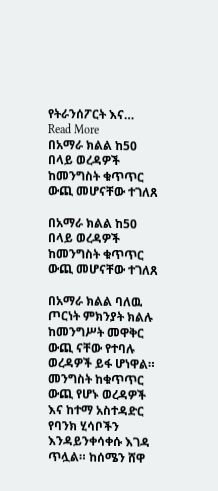የትራንሰፖርት እና…
Read More
በአማራ ክልል ከ50 በላይ ወረዳዎች ከመንግስት ቁጥጥር ውጪ መሆናቸው ተገለጸ

በአማራ ክልል ከ50 በላይ ወረዳዎች ከመንግስት ቁጥጥር ውጪ መሆናቸው ተገለጸ

በአማራ ክልል ባለዉ ጦርነት ምክንያት ክልሉ ከመንግሥት መዋቅር ውጪ ናቸው የተባሉ ወረዳዎች ይፋ ሆነዋል። መንግስት ከቁጥጥር ውጪ የሆኑ ወረዳዎች እና ከተማ አስተዳድር የባንክ ሂሳቦችን እንዳይንቀሳቀሱ እገዳ ጥሏል። ከሰሜን ሸዋ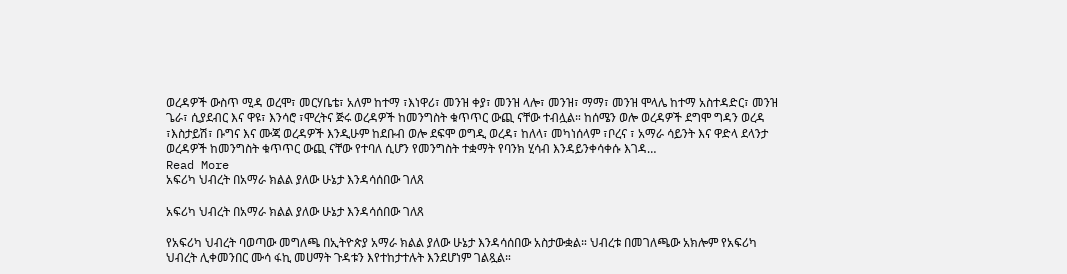ወረዳዎች ውስጥ ሚዳ ወረሞ፣ መርሃቤቴ፣ አለም ከተማ ፣እነዋሪ፣ መንዝ ቀያ፣ መንዝ ላሎ፣ መንዝ፣ ማማ፣ መንዝ ሞላሌ ከተማ አስተዳድር፣ መንዝ ጌራ፣ ሲያደብር እና ዋዩ፣ እንሳሮ ፣ሞረትና ጅሩ ወረዳዎች ከመንግስት ቁጥጥር ውጪ ናቸው ተብሏል። ከሰሜን ወሎ ወረዳዎች ደግሞ ግዳን ወረዳ ፣እስታይሽ፣ ቡግና እና ሙጃ ወረዳዎች እንዲሁም ከደቡብ ወሎ ደፍሞ ወግዲ ወረዳ፣ ከለላ፣ መካነሰላም ፣ቦረና ፣ አማራ ሳይንት እና ዋድላ ደላንታ ወረዳዎች ከመንግስት ቁጥጥር ውጪ ናቸው የተባለ ሲሆን የመንግስት ተቋማት የባንክ ሂሳብ እንዳይንቀሳቀሱ እገዳ…
Read More
አፍሪካ ህብረት በአማራ ክልል ያለው ሁኔታ እንዳሳሰበው ገለጸ

አፍሪካ ህብረት በአማራ ክልል ያለው ሁኔታ እንዳሳሰበው ገለጸ

የአፍሪካ ህብረት ባወጣው መግለጫ በኢትዮጵያ አማራ ክልል ያለው ሁኔታ እንዳሳሰበው አስታውቋል። ህብረቱ በመገለጫው አክሎም የአፍሪካ ህብረት ሊቀመንበር ሙሳ ፋኪ መሀማት ጉዳቱን እየተከታተሉት እንደሆነም ገልጿል።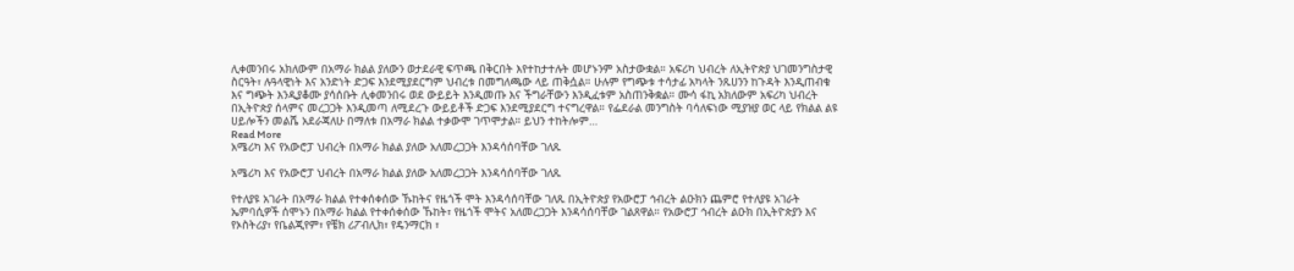ሊቀመንበሩ አክለውም በአማራ ክልል ያለውን ወታደራዊ ፍጥጫ በቅርበት እየተከታተሉት መሆኑንም አስታውቋል። አፍሪካ ህብረት ለኢትዮጵያ ህገመንግስታዊ ስርዓት፣ ሉዓላዊነት እና አንድነት ድጋፍ እንደሚያደርግም ህብረቱ በመግለጫው ላይ ጠቅሷል። ሁሉም የግጭቱ ተሳታፊ አካላት ንጹሀንን ከጉዳት እንዲጠብቁ እና ግጭት እንዲያቆሙ ያሳሰቡት ሊቀመንበሩ ወደ ውይይት እንዲመጡ እና ችግራቸውን እንዲፈቱም አስጠንቅቋል። ሙሳ ፋኪ አክለውም አፍሪካ ህብረት በኢትዮጵያ ሰላምና መረጋጋት እንዲመጣ ለሚደረጉ ውይይቶች ድጋፍ እንደሚያደርግ ተናግረዋል። የፌደራል መንግስት ባሳለፍነው ሚያዝያ ወር ላይ የክልል ልዩ ሀይሎችን መልሼ አደራጃለሁ በማለቱ በአማራ ክልል ተቃውሞ ገጥሞታል። ይህን ተከትሎም…
Read More
አሜሪካ እና የአውሮፓ ህብረት በአማራ ክልል ያለው አለመረጋጋት እንዳሳሰባቸው ገለጹ

አሜሪካ እና የአውሮፓ ህብረት በአማራ ክልል ያለው አለመረጋጋት እንዳሳሰባቸው ገለጹ

የተለያዩ አገራት በአማራ ክልል የተቀሰቀሰው ኹከትና የዜጎች ሞት እንዳሳሰባቸው ገለጹ በኢትዮጵያ የአውሮፓ ኅብረት ልዑክን ጨምሮ የተለያዩ አገራት ኤምባሲዎች ሰሞኑን በአማራ ክልል የተቀሰቀሰው ኹከት፣ የዜጎች ሞትና አለመረጋጋት እንዳሳሰባቸው ገልጸዋል። የአውሮፓ ኅብረት ልዑክ በኢትዮጵያን እና የኦስትሪያ፣ የቤልጂየም፣ የቼክ ሪፖብሊክ፣ የዴንማርክ ፣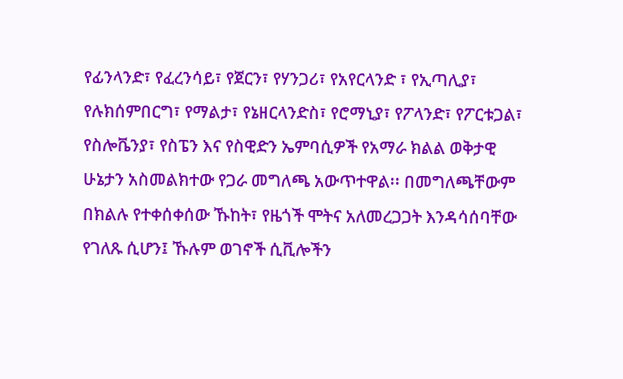የፊንላንድ፣ የፈረንሳይ፣ የጀርን፣ የሃንጋሪ፣ የአየርላንድ ፣ የኢጣሊያ፣ የሉክሰምበርግ፣ የማልታ፣ የኔዘርላንድስ፣ የሮማኒያ፣ የፖላንድ፣ የፖርቱጋል፣ የስሎቬንያ፣ የስፔን እና የስዊድን ኤምባሲዎች የአማራ ክልል ወቅታዊ ሁኔታን አስመልክተው የጋራ መግለጫ አውጥተዋል፡፡ በመግለጫቸውም በክልሉ የተቀሰቀሰው ኹከት፣ የዜጎች ሞትና አለመረጋጋት እንዳሳሰባቸው የገለጹ ሲሆን፤ ኹሉም ወገኖች ሲቪሎችን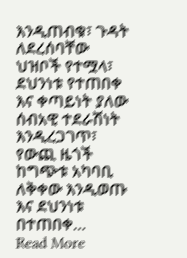እንዲጠብቁ፣ ጉዳት ለደረሰባቸው ህዝቦች የተሟላ፣ ደህንነቱ የተጠበቀ እና ቀጣይነት ያለው ሰብአዊ ተደራሽነት እንዲረጋገጥ፣ የውጪ ዜጎች ከግጭቱ አካባቢ ለቅቀው እንዲወጡ እና ደህንነቱ በተጠበቀ…
Read More